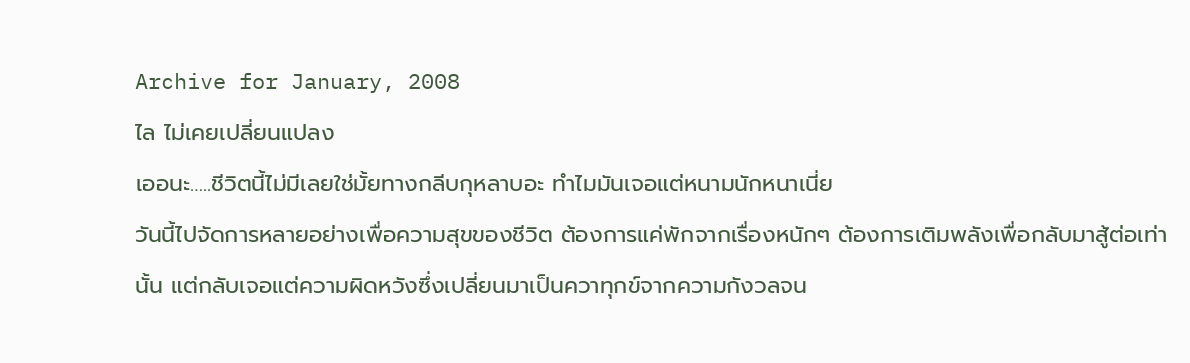Archive for January, 2008
ไล ไม่เคยเปลี่ยนแปลง
เออนะ…..ชีวิตนี้ไม่มีเลยใช่มั้ยทางกลีบกุหลาบอะ ทำไมมันเจอแต่หนามนักหนาเนี่ย
วันนี้ไปจัดการหลายอย่างเพื่อความสุขของชีวิต ต้องการแค่พักจากเรื่องหนักๆ ต้องการเติมพลังเพื่อกลับมาสู้ต่อเท่านั้น แต่กลับเจอแต่ความผิดหวังซึ่งเปลี่ยนมาเป็นควาทุกข์จากความกังวลจน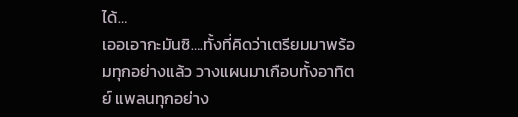ได้…
เออเอากะมันซิ….ทั้งที่คิดว่าเตรียมมาพร้อมทุกอย่างแล้ว วางแผนมาเกือบทั้งอาทิตย์ แพลนทุกอย่าง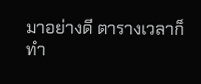มาอย่างดี ตารางเวลาก็ทำ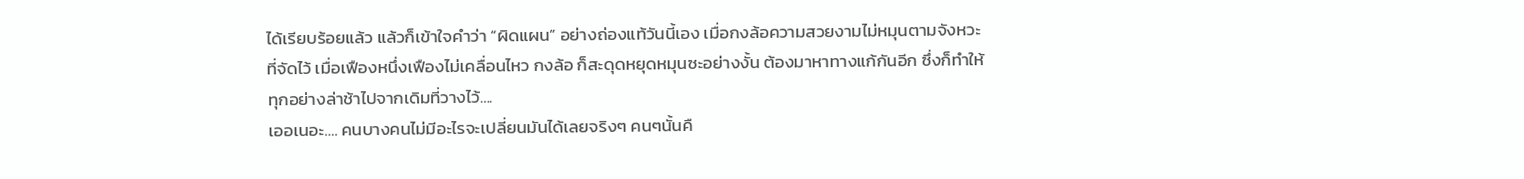ได้เรียบร้อยแล้ว แล้วก็เข้าใจคำว่า “ผิดแผน” อย่างถ่องแท้วันนี้เอง เมื่อกงล้อความสวยงามไม่หมุนตามจังหวะที่จัดไว้ เมื่อเฟืองหนึ่งเฟืองไม่เคลื่อนไหว กงล้อ ก็สะดุดหยุดหมุนซะอย่างงั้น ต้องมาหาทางแก้กันอีก ซึ่งก็ทำให้ทุกอย่างล่าช้าไปจากเดิมที่วางไว้….
เออเนอะ…. คนบางคนไม่มีอะไรจะเปลี่ยนมันได้เลยจริงๆ คนๆนั้นคื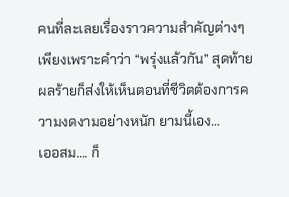คนที่ละเลยเรื่องราวความสำคัญต่างๆ เพียงเพราะคำว่า “พรุ่งแล้วกัน” สุดท้ายผลร้ายก็ส่งให้เห็นตอนที่ชีวิตต้องการความงดงามอย่างหนัก ยามนี้เอง…
เออสม…. ก็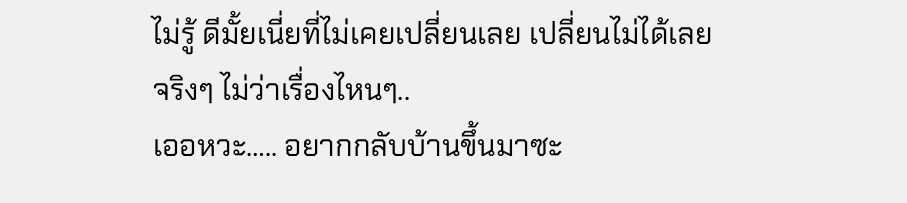ไม่รู้ ดีมั้ยเนี่ยที่ไม่เคยเปลี่ยนเลย เปลี่ยนไม่ได้เลยจริงๆ ไม่ว่าเรื่องไหนๆ..
เออหวะ….. อยากกลับบ้านขึ้นมาซะ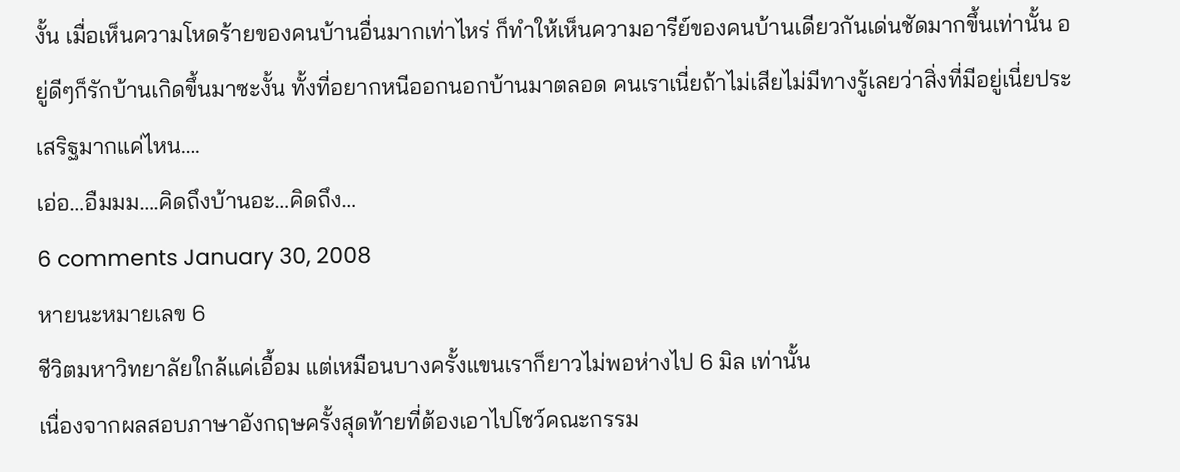งั้น เมื่อเห็นความโหดร้ายของคนบ้านอื่นมากเท่าไหร่ ก็ทำให้เห็นความอารีย์ของคนบ้านเดียวกันเด่นชัดมากขึ้นเท่านั้น อยู่ดีๆก็รักบ้านเกิดขึ้นมาซะงั้น ทั้งที่อยากหนีออกนอกบ้านมาตลอด คนเราเนี่ยถ้าไม่เสียไม่มีทางรู้เลยว่าสิ่งที่มีอยู่เนี่ยประเสริฐมากแค่ไหน….
เอ่อ…อืมมม….คิดถึงบ้านอะ…คิดถึง…
6 comments January 30, 2008
หายนะหมายเลข 6
ชีวิตมหาวิทยาลัยใกล้แค่เอื้อม แต่เหมือนบางครั้งแขนเราก็ยาวไม่พอห่างไป 6 มิล เท่านั้น
เนื่องจากผลสอบภาษาอังกฤษครั้งสุดท้ายที่ต้องเอาไปโชว์คณะกรรม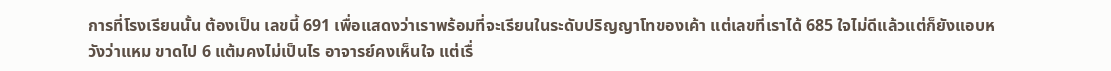การที่โรงเรียนนั้น ต้องเป็น เลขนี้ 691 เพื่อแสดงว่าเราพร้อมที่จะเรียนในระดับปริญญาโทของเค้า แต่เลขที่เราได้ 685 ใจไม่ดีแล้วแต่ก็ยังแอบหวังว่าแหม ขาดไป 6 แต้มคงไม่เป็นไร อาจารย์คงเห็นใจ แต่เรื่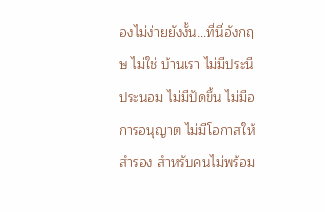องไม่ง่ายยังงั้น…ที่นี่อังกฤษ ไม่ใช่ บ้านเรา ไม่มีประนีประนอม ไม่มีปัดขึ้น ไม่มีอการอนุญาต ไม่มีโอกาสให้สำรอง สำหรับคนไม่พร้อม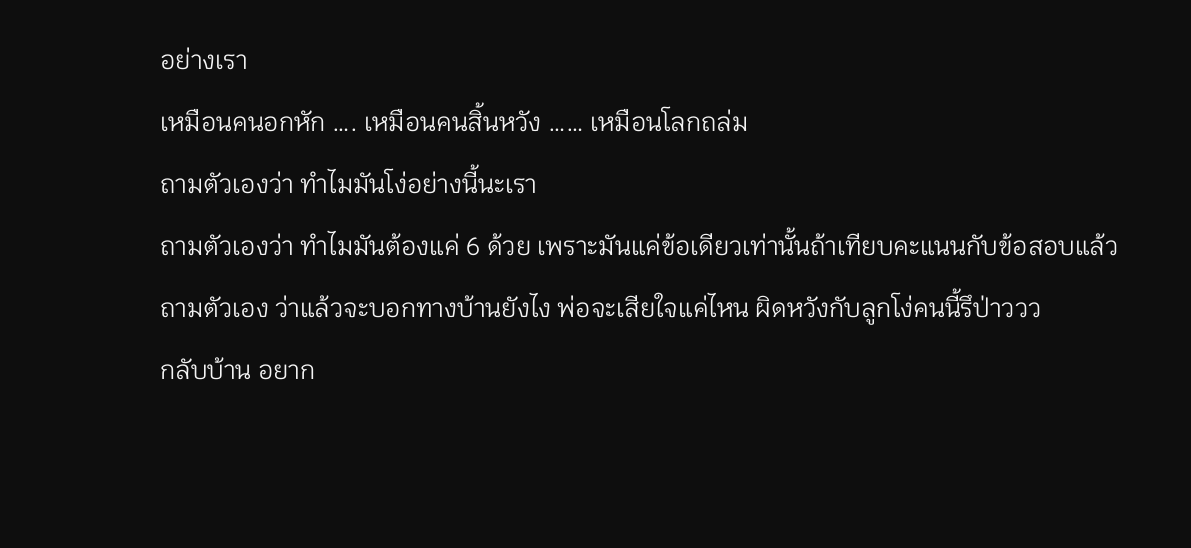อย่างเรา
เหมือนคนอกหัก …. เหมือนคนสิ้นหวัง …… เหมือนโลกถล่ม
ถามตัวเองว่า ทำไมมันโง่อย่างนี้นะเรา
ถามตัวเองว่า ทำไมมันต้องแค่ 6 ด้วย เพราะมันแค่ข้อเดียวเท่านั้นถ้าเทียบคะแนนกับข้อสอบแล้ว
ถามตัวเอง ว่าแล้วจะบอกทางบ้านยังไง พ่อจะเสียใจแค่ไหน ผิดหวังกับลูกโง่คนนี้รึป่าววว
กลับบ้าน อยาก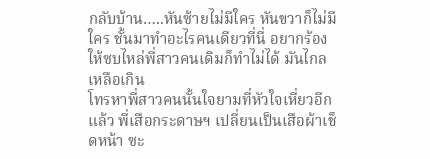กลับบ้าน…..หันซ้ายไม่มีใคร หันขวาก็ไม่มีใคร ชั้นมาทำอะไรคนเดียวที่นี่ อยากร้องให้ซบไหล่พี่สาวคนเดิมก็ทำไม่ได้ มันไกลเหลือเกิน
โทรหาพี่สาวคนนั้นใจยามที่หัวใจเหี่ยวอีกแล้ว พี่เสือกระดาษฯ เปลี่ยนเป็นเสือผ้าเช็ดหน้า ซะ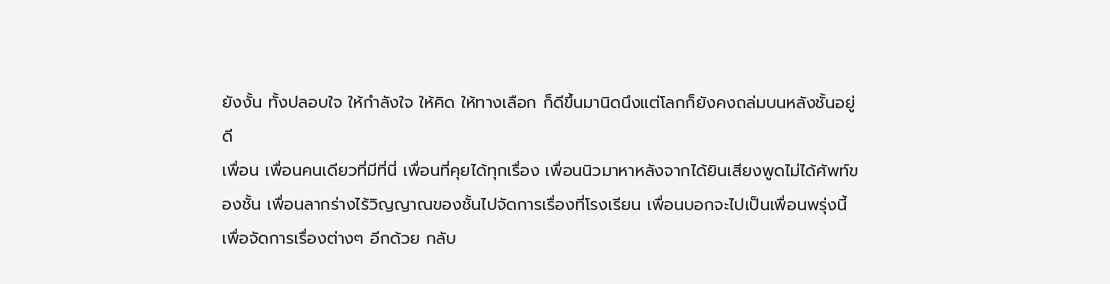ยังงั้น ทั้งปลอบใจ ให้กำลังใจ ให้คิด ให้ทางเลือก ก็ดีขึ้นมานิดนึงแต่โลกก็ยังคงถล่มบนหลังชั้นอยู่ดี
เพื่อน เพื่อนคนเดียวที่มีที่นี่ เพื่อนที่คุยได้ทุกเรื่อง เพื่อนนิวมาหาหลังจากได้ยินเสียงพูดไม่ได้ศัพท์ของชั้น เพื่อนลากร่างไร้วิญญาณของชั้นไปจัดการเรื่องที่โรงเรียน เพื่อนบอกจะไปเป็นเพื่อนพรุ่งนี้เพื่อจัดการเรื่องต่างๆ อีกด้วย กลับ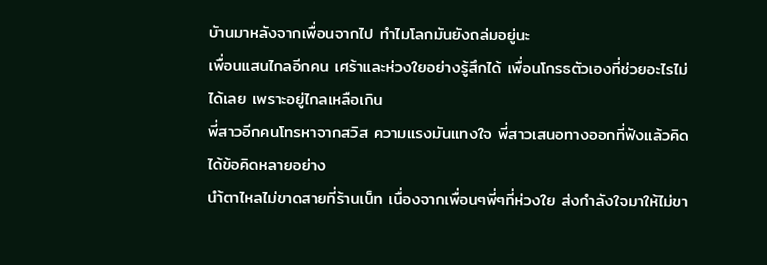บัานมาหลังจากเพื่อนจากไป ทำไมโลกมันยังถล่มอยู่นะ
เพื่อนแสนไกลอีกคน เศร้าและห่วงใยอย่างรู้สึกได้ เพื่อนโกรธตัวเองที่ช่วยอะไรไม่ได้เลย เพราะอยู่ไกลเหลือเกิน
พี่สาวอีกคนโทรหาจากสวิส ความแรงมันแทงใจ พี่สาวเสนอทางออกที่ฟังแล้วคิดได้ข้อคิดหลายอย่าง
นำ้ตาไหลไม่ขาดสายที่ร้านเน็ท เนื่องจากเพื่อนๆพี่ๆที่ห่วงใย ส่งกำลังใจมาให้ไม่ขา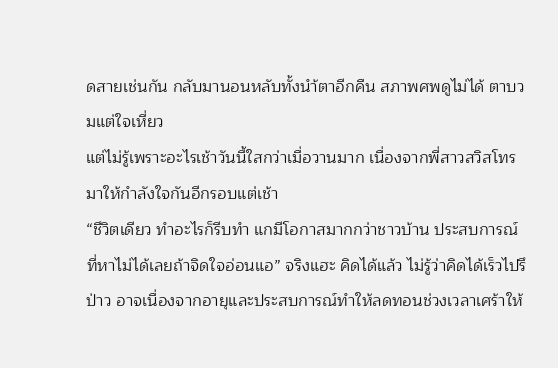ดสายเช่นกัน กลับมานอนหลับทั้งนำ้ตาอีกคืน สภาพศพดูไม่ได้ ตาบวมแต่ใจเหี่ยว
แต่ไม่รู้เพราะอะไรเช้าวันนี้ใสกว่าเมื่อวานมาก เนื่องจากพี่สาวสวิสโทรมาให้กำลังใจกันอีกรอบแต่เช้า
“ชึวิตเดียว ทำอะไรก็รีบทำ แกมีโอกาสมากกว่าชาวบ้าน ประสบการณ์ที่หาไม่ได้เลยถ้าจิดใจอ่อนแอ” จริงแฮะ คิดได้แล้ว ไม่รู้ว่าคิดได้เร็วไปรึป่าว อาจเนื่องจากอายุและประสบการณ์ทำให้ลดทอนช่วงเวลาเศร้าให้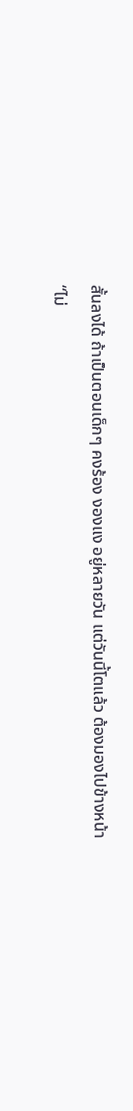สั้นลงได้ ถ้าเป็นตอนเด็กๆ คงร้อง งองแง อยู่หลายวัน แต่วันนี้โตแล้ว ต้องมองไปข้างหน้า
“ไม่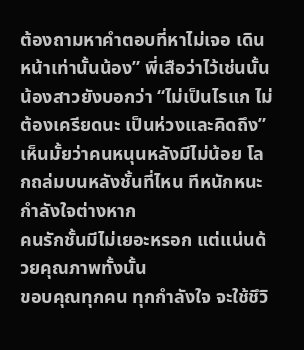ต้องถามหาคำตอบที่หาไม่เจอ เดินหน้าเท่านั้นน้อง” พี่เสือว่าไว้เช่นนั้น
น้องสาวยังบอกว่า “ไม่เป็นไรแก ไม่ต้องเครียดนะ เป็นห่วงและคิดถึง”
เห็นมั้ยว่าคนหนุนหลังมีไม่น้อย โลกถล่มบนหลังชั้นที่ไหน ทีหนักหนะ กำลังใจต่างหาก
คนรักชั้นมีไม่เยอะหรอก แต่แน่นด้วยคุณภาพทั้งนั้น
ขอบคุณทุกคน ทุกกำลังใจ จะใช้ชึวิ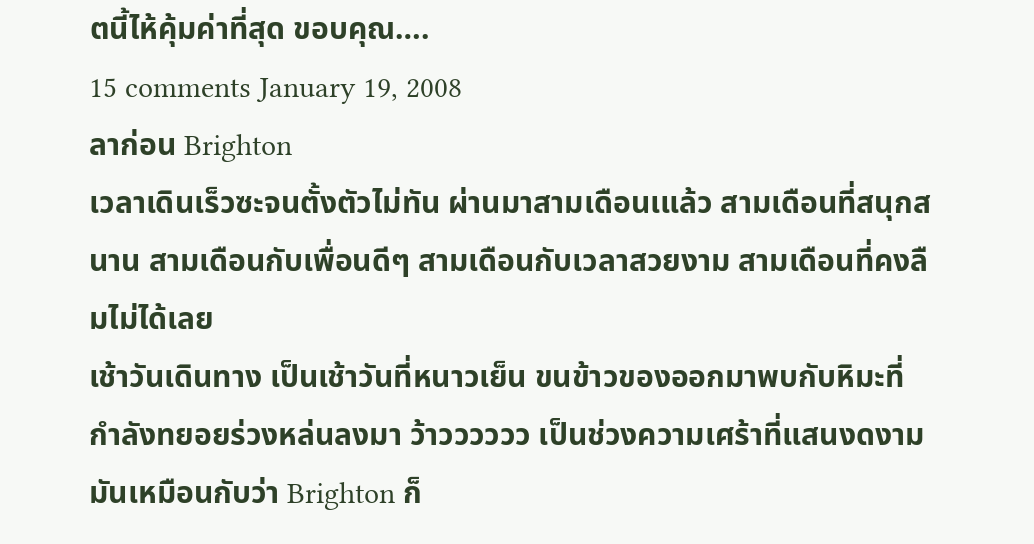ตนี้ไห้คุ้มค่าที่สุด ขอบคุณ….
15 comments January 19, 2008
ลาก่อน Brighton
เวลาเดินเร็วซะจนตั้งตัวไม่ทัน ผ่านมาสามเดือนเแล้ว สามเดือนที่สนุกสนาน สามเดือนกับเพื่อนดีๆ สามเดือนกับเวลาสวยงาม สามเดือนที่คงลืมไม่ได้เลย
เช้าวันเดินทาง เป็นเช้าวันที่หนาวเย็น ขนข้าวของออกมาพบกับหิมะที่กำลังทยอยร่วงหล่นลงมา ว้าวววววว เป็นช่วงความเศร้าที่แสนงดงาม มันเหมือนกับว่า Brighton ก็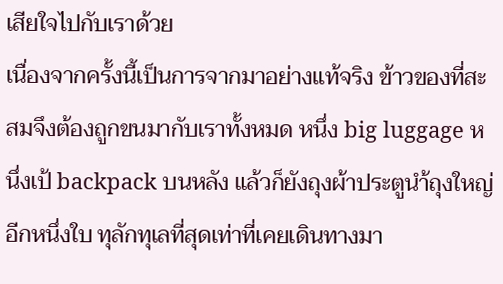เสียใจไปกับเราด้วย
เนื่องจากครั้งนี้เป็นการจากมาอย่างแท้จริง ข้าวของที่สะสมจึงต้องถูกขนมากับเราทั้งหมด หนึ่ง big luggage หนึ่งเป้ backpack บนหลัง แล้วก็ยังถุงผ้าประตูนำ้ถุงใหญ่อีกหนึ่งใบ ทุลักทุเลที่สุดเท่าที่เคยเดินทางมา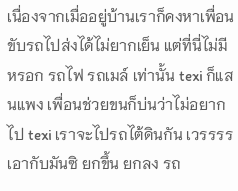เนื่องจากเมื่ออยู่บ้านเราก็คงหาเพื่อนขับรถไปส่งได้ไม่ยากเย็น แต่ที่นี่ไม่มีหรอก รถไฟ รถเมล์ เท่านั้น texi ก็แสนแพง เพื่อนช่วยขนก็บ่นว่าไม่อยากไป texi เราจะไปรถไต้ดินกัน เวรรรร เอากับมันซิ ยกขึ้น ยกลง รถ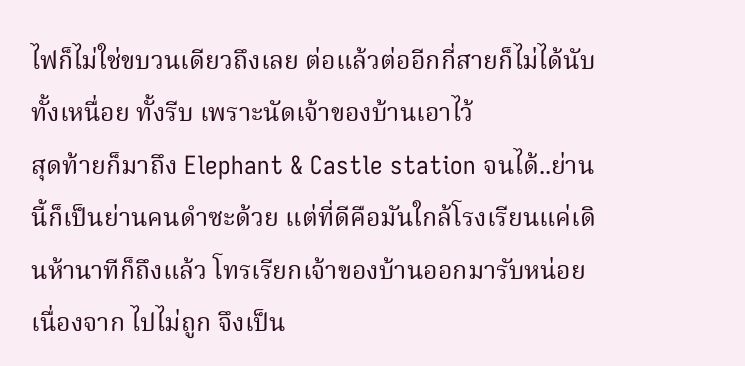ไฟก็ไม่ใช่ขบวนเดียวถึงเลย ต่อแล้วต่ออีกกี่สายก็ไม่ได้นับ ทั้งเหนื่อย ทั้งรีบ เพราะนัดเจ้าของบ้านเอาไว้
สุดท้ายก็มาถึง Elephant & Castle station จนได้..ย่านนี้ก็เป็นย่านคนดำซะด้วย แต่ที่ดีคือมันใกล้โรงเรียนแค่เดินห้านาทีก็ถึงแล้ว โทรเรียกเจ้าของบ้านออกมารับหน่อยเนื่องจาก ไปไม่ถูก จึงเป็น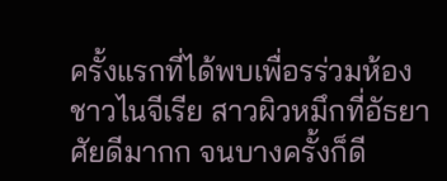ครั้งแรกที่ได้พบเพื่อรร่วมห้อง ชาวไนจีเรีย สาวผิวหมึกที่อัธยาศัยดีมากก จนบางครั้งก็ดี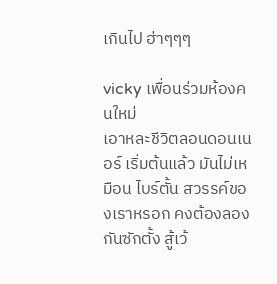เกินไป ฮ่าๆๆๆ

vicky เพื่อนร่วมห้องคนใหม่
เอาหละชีวิตลอนดอนเนอร์ เริ่มต้นแล้ว มันไม่เหมือน ไบร์ตั้น สวรรค์ของเราหรอก คงต้องลองกันซักตั้ง สู้เว้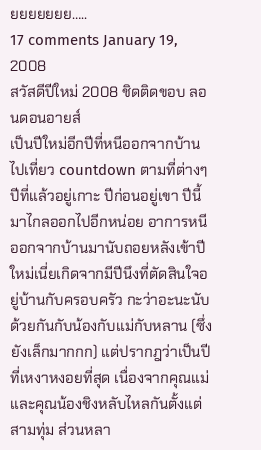ยยยยยยย…..
17 comments January 19, 2008
สวัสดีปีใหม่ 2008 ชิดติดขอบ ลอนดอนอายส์
เป็นปีใหม่อีกปีที่หนีออกจากบ้านไปเที่ยว countdown ตามที่ต่างๆ ปีที่แล้วอยู่เกาะ ปีก่อนอยู่เขา ปีนี้มาไกลออกไปอีกหน่อย อาการหนีออกจากบ้านมานับถอยหลังเข้าปีใหม่เนี่ยเกิดจากมีปีนึงที่ตัดสินใจอยู่บ้านกับครอบครัว กะว่าอะนะนับด้วยกันกับน้องกับแม่กับหลาน (ซึ่งยังเล็กมากกก) แต่ปรากฎว่าเป็นปีที่เหงาหงอยที่สุด เนื่องจากคุณแม่และคุณน้องชิงหลับไหลกันตั้งแต่สามทุ่ม ส่วนหลา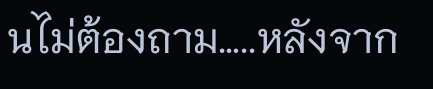นไม่ต้องถาม…..หลังจาก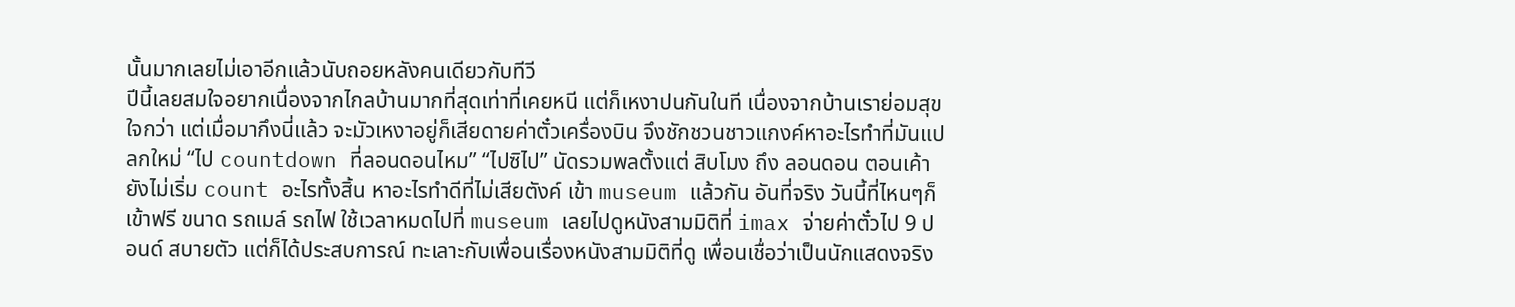นั้นมากเลยไม่เอาอีกแล้วนับถอยหลังคนเดียวกับทีวี
ปีนี้เลยสมใจอยากเนื่องจากไกลบ้านมากที่สุดเท่าที่เคยหนี แต่ก็เหงาปนกันในที เนื่องจากบ้านเราย่อมสุขใจกว่า แต่เมื่อมากึงนี่แล้ว จะมัวเหงาอยู่ก็เสียดายค่าตั๋วเครื่องบิน จึงชักชวนชาวแกงค์หาอะไรทำที่มันแปลกใหม่ “ไป countdown ที่ลอนดอนไหม” “ไปซิไป” นัดรวมพลตั้งแต่ สิบโมง ถึง ลอนดอน ตอนเค้ายังไม่เริ่ม count อะไรทั้งสิ้น หาอะไรทำดีที่ไม่เสียตังค์ เข้า museum แล้วกัน อันที่จริง วันนี้ที่ไหนๆก็เข้าฟรี ขนาด รถเมล์ รถไฟ ใช้เวลาหมดไปที่ museum เลยไปดูหนังสามมิติที่ imax จ่ายค่าตั๋วไป 9 ปอนด์ สบายตัว แต่ก็ได้ประสบการณ์ ทะเลาะกับเพื่อนเรื่องหนังสามมิติที่ดู เพื่อนเชื่อว่าเป็นนักแสดงจริง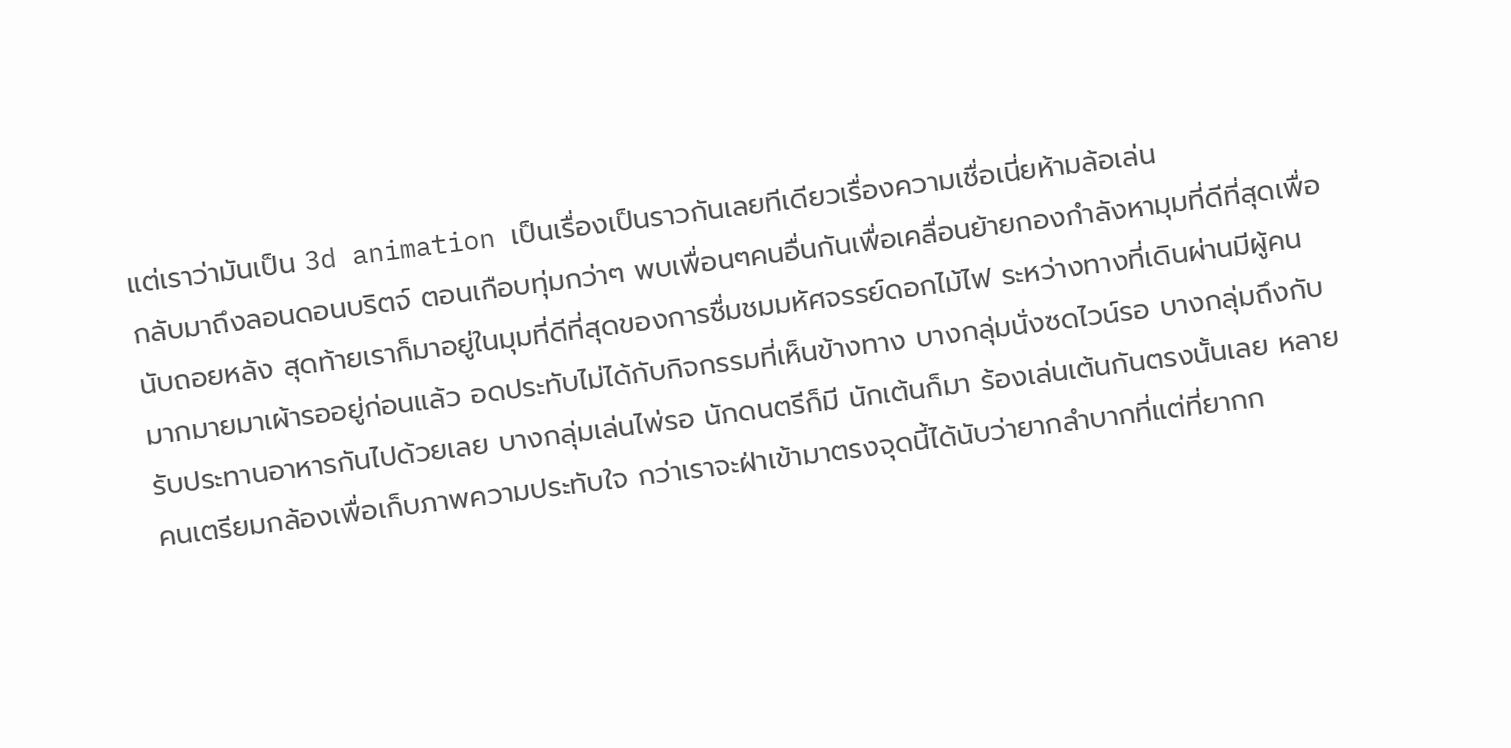แต่เราว่ามันเป็น 3d animation เป็นเรื่องเป็นราวกันเลยทีเดียวเรื่องความเชื่อเนี่ยห้ามล้อเล่น
กลับมาถึงลอนดอนบริตจ์ ตอนเกือบทุ่มกว่าๆ พบเพื่อนๆคนอื่นกันเพื่อเคลื่อนย้ายกองกำลังหามุมที่ดีที่สุดเพื่อนับถอยหลัง สุดท้ายเราก็มาอยู่ในมุมที่ดีที่สุดของการชื่มชมมหัศจรรย์ดอกไม้ไฟ ระหว่างทางที่เดินผ่านมีผู้คนมากมายมาเผ้ารออยู่ก่อนแล้ว อดประทับไม่ได้กับกิจกรรมที่เห็นข้างทาง บางกลุ่มนั่งซดไวน์รอ บางกลุ่มถึงกับรับประทานอาหารกันไปด้วยเลย บางกลุ่มเล่นไพ่รอ นักดนตรีก็มี นักเต้นก็มา ร้องเล่นเต้นกันตรงนั้นเลย หลายคนเตรียมกล้องเพื่อเก็บภาพความประทับใจ กว่าเราจะฝ่าเข้ามาตรงจุดนี้ได้นับว่ายากลำบากที่แต่ที่ยากก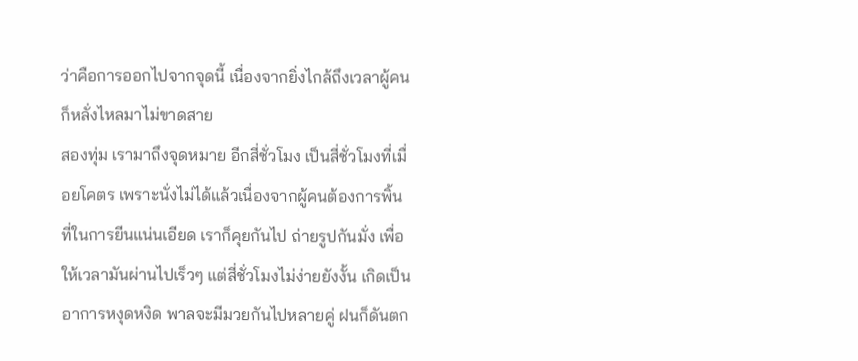ว่าคือการออกไปจากจุดนี้ เนื่องจากยิ่งไกล้ถึงเวลาผู้คนก็หลั่งไหลมาไม่ขาดสาย
สองทุ่ม เรามาถึงจุดหมาย อีกสี่ชั่วโมง เป็นสี่ชั่วโมงที่เมื่อยโคตร เพราะนั่งไม่ได้แล้วเนื่องจากผู้คนต้องการพิ้นที่ในการยีนแน่นเอียด เราก็คุยกันไป ถ่ายรูปกันมั่ง เพื่อให้เวลามันผ่านไปเร็วๆ แต่สี่ชั่วโมงไม่ง่ายยังงั้น เกิดเป็นอาการหงุดหงิด พาลจะมีมวยกันไปหลายคู่ ฝนก็ดันตก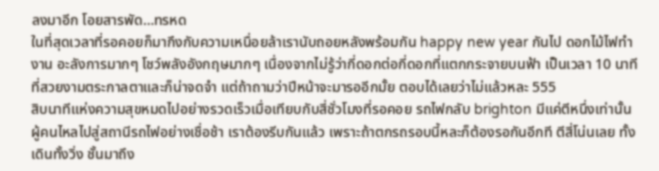ลงมาอีก โอยสารพัด…ทรหด
ในที่สุดเวลาที่รอคอยก็มากึงกับความเหนื่อยล้าเรานับถอยหลังพร้อมกัน happy new year กันไป ดอกไม้ไฟทำงาน อะลังการมากๆ โชว์พลังอังกฤษมากๆ เนื่องจากไม่รู้ว่ากี่ดอกต่อกี่ดอกที่แตกกระจายบนฟ้า เป็นเวลา 10 นาทีที่สวยงามตระกาลตาและก็น่าจดจำ แต่ถ้าถามว่าปีหน้าจะมารออีกมั้ย ตอบได้เลยว่าไม่แล้วหละ 555
สิบนาทีแห่งความสุขหมดไปอย่างรวดเร็วเมื่อเทียบกับสี่ชั่วโมงที่รอคอย รถไฟกลับ brighton มีแค่ตีหนึ่งเท่านั้น ผู้คนไหลไปสู่สถานีรถไฟอย่างเชื่อช้า เราต้องรีบกันแล้ว เพราะถ้าตกรถรอบนี้หละก็ต้องรอกันอีกที ตีสี่โน่นเลย ทั้งเดินทั้งวิ่ง ชั้นมาถึง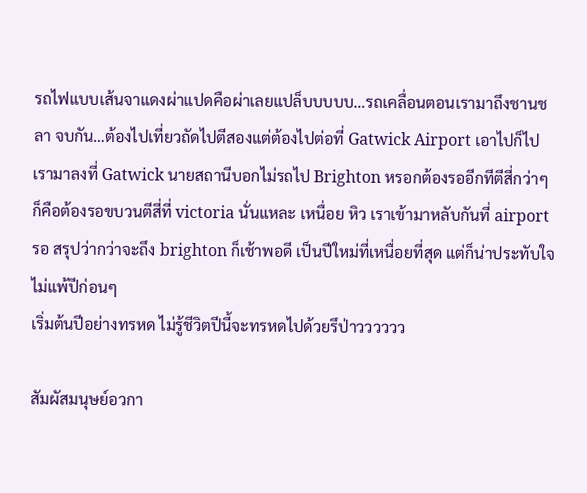รถไฟแบบเส้นจาแดงผ่าแปดคือผ่าเลยแปล็บบบบบ…รถเคลื่อนตอนเรามาถึงชานชลา จบกัน…ต้องไปเที่ยวถัดไปตีสองแต่ต้องไปต่อที่ Gatwick Airport เอาไปก็ไป
เรามาลงที่ Gatwick นายสถานีบอกไม่รถไป Brighton หรอกต้องรออีกทีตีสี่กว่าๆ ก็คือต้องรอขบวนตีสี่ที่ victoria นั่นแหละ เหนื่อย หิว เราเข้ามาหลับกันที่ airport รอ สรุปว่ากว่าจะถึง brighton ก็เช้าพอดี เป็นปีใหม่ที่เหนื่อยที่สุด แต่ก็น่าประทับใจไม่แพ้ปีก่อนๆ
เริ่มต้นปีอย่างทรหด ไม่รู้ชีวิตปีนี้จะทรหดไปด้วยรึป่าวววววว

สัมผัสมนุษย์อวกา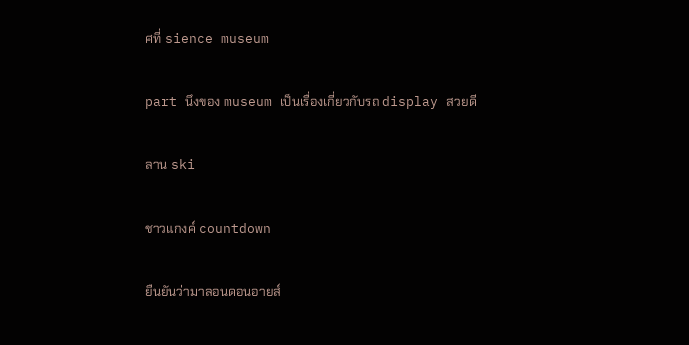ศที่ sience museum

part นึงของ museum เป็นเรื่องเกี่ยวกับรถ display สวยดี

ลาน ski

ชาวแกงค์ countdown

ยืนยันว่ามาลอนดอนอายส์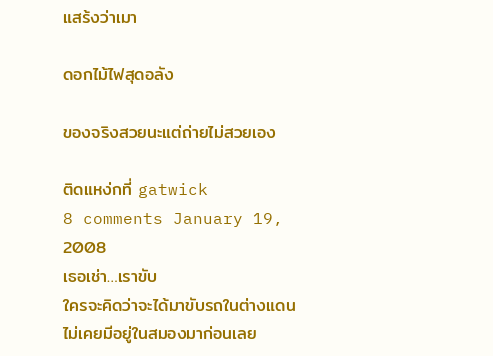แสร้งว่าเมา

ดอกไม้ไฟสุดอลัง

ของจริงสวยนะแต่ถ่ายไม่สวยเอง

ติดแหง่กที่ gatwick
8 comments January 19, 2008
เธอเช่า…เราขับ
ใครจะคิดว่าจะได้มาขับรถในต่างแดน ไม่เคยมีอยู่ในสมองมาก่อนเลย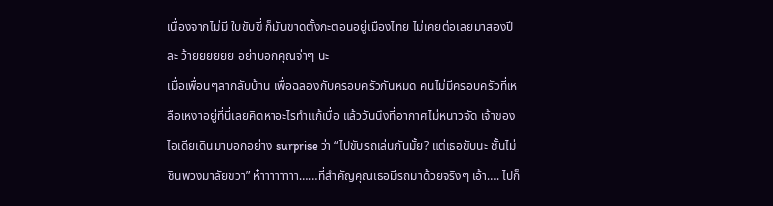เนื่องจากไม่มี ใบขับขี่ ก็มันขาดตั้งกะตอนอยู่เมืองไทย ไม่เคยต่อเลยมาสองปีละ ว้ายยยยยย อย่าบอกคุณจ่าๆ นะ
เมื่อเพื่อนๆลากลับบ้าน เพื่อฉลองกับครอบครัวกันหมด คนไม่มีครอบครัวที่เหลือเหงาอยู่ที่นี่เลยคิดหาอะไรทำแก้เบื่อ แล้ววันนึงที่อากาศไม่หนาวจัด เจ้าของไอเดียเดินมาบอกอย่าง surprise ว่า “ไปขับรถเล่นกันมั้ย? แต่เธอขับนะ ชั้นไม่ชินพวงมาลัยขวา” ห๋าาาาาาาา……ที่สำคัญคุณเธอมีรถมาด้วยจริงๆ เอ้า…. ไปก็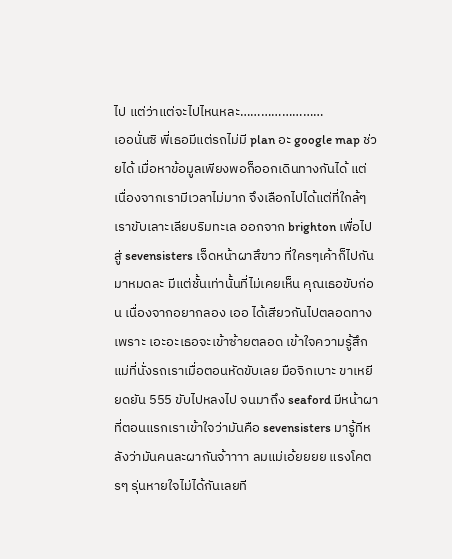ไป แต่ว่าแต่จะไปไหนหละ……………………
เออนั่นซิ พี่เธอมีแต่รถไม่มี plan อะ google map ช่วยได้ เมื่อหาข้อมูลเพียงพอก็ออกเดินทางกันได้ แต่เนื่องจากเรามีเวลาไม่มาก จึงเลือกไปได้แต่ที่ใกล้ๆ
เราขับเลาะเลียบริมทะเล ออกจาก brighton เพื่อไปสู่ sevensisters เจ็ดหน้าผาสึขาว ที่ใครๆเค้าก็ไปกันมาหมดละ มีแต่ชั้นเท่านั้นที่ไม่เคยเห็น คุณเธอขับก่อน เนื่องจากอยากลอง เออ ได้เสียวกันไปตลอดทาง เพราะ เอะอะเธอจะเข้าซ้ายตลอด เข้าใจความรู้สึกแม่ที่นั่งรถเราเมื่อตอนหัดขับเลย มือจิกเบาะ ขาเหยียดยัน 555 ขับไปหลงไป จนมาถึง seaford มีหน้าผาที่ตอนแรกเราเข้าใจว่ามันคือ sevensisters มารู้ทีหลังว่ามันคนละผากันจ้าาาา ลมแม่เอ้ยยยย แรงโคตรๆ รุ่นหายใจไม่ได้กันเลยที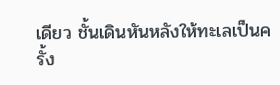เดียว ชั้นเดินหันหลังให้ทะเลเป็นครั้ง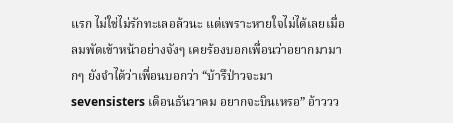แรก ไม่ใช่ไม่รักทะเลอล้วนะ แต่เพราะหายใจไม่ได้เลยเมื่อลมพัดเข้าหน้าอย่างจังๆ เคยร้องบอกเพื่อนว่าอยากมามากๆ ยังจำได้ว่าเพื่อนบอกว่า “บ้ารึป่าวจะมา sevensisters เดิอนธันวาคม อยากจะบินเหรอ” อ้าววว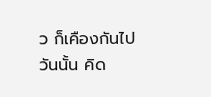ว ก็เคืองกันไปวันนั้น คิด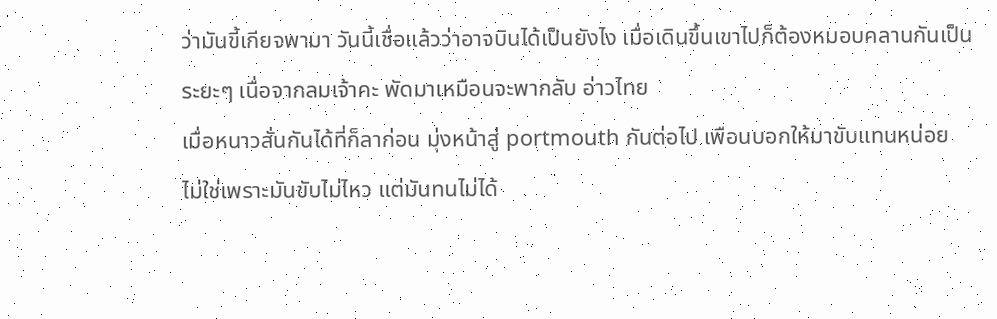ว่ามันขี้เกียจพามา วันนี้เชื่อแล้วว่าอาจบินได้เป็นยังไง เมื่อเดินขึ้นเขาไปก็ต้องหมอบคลานกันเป็นระยะๆ เนื่อจากลมเจ้าคะ พัดมาเหมือนจะพากลับ อ่าวไทย
เมื่อหนาวสั่นกันได้ที่ก็ลาก่อน มุ่งหน้าสู่ portmouth กันต่อไป เพือนบอกให้มาขับแทนหน่อย ไม่ใช่เพราะมันขับไม่ไหว แต่มันทนไม่ได้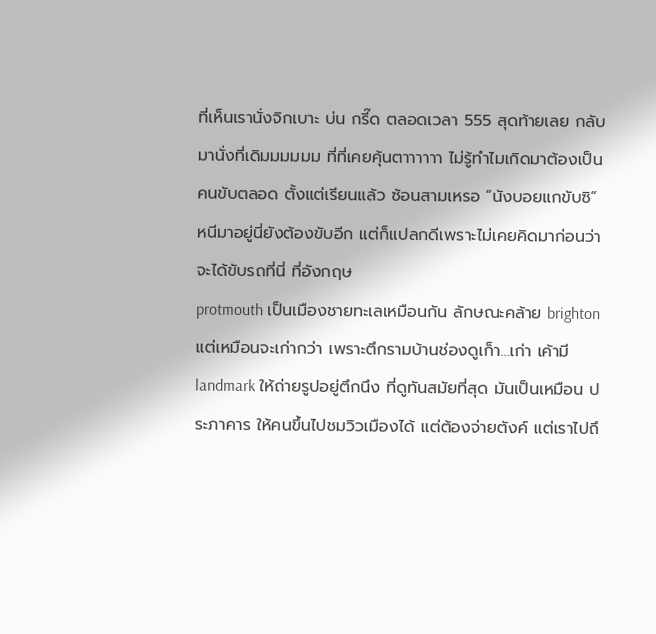ที่เห็นเรานั่งจิกเบาะ บ่น กรี๊ด ตลอดเวลา 555 สุดท้ายเลย กลับมานั่งที่เดิมมมมมม ที่ที่เคยคุ้นตาาาาาา ไม่รู้ทำไมเกิดมาต้องเป็นคนขับตลอด ตั้งแต่เรียนแล้ว ซ้อนสามเหรอ “นังบอยแกขับซิ” หนีมาอยู่นี่ยังต้องขับอีก แต่ก็แปลกดีเพราะไม่เคยคิดมาก่อนว่าจะได้ขับรถที่นี่ ที่อังกฤษ
protmouth เป็นเมืองชายทะเลเหมือนกัน ลักษณะคล้าย brighton แต่เหมือนจะเก่ากว่า เพราะตึกรามบ้านช่องดูเก็า…เก่า เค้ามี landmark ให้ถ่ายรูปอยู่ตึกนึง ที่ดูทันสมัยที่สุด มันเป็นเหมือน ประภาคาร ให้คนขึ้นไปชมวิวเมืองได้ แต่ต้องจ่ายตังค์ แต่เราไปถึ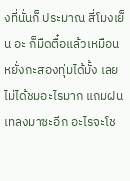งที่นั่นก็ ประมาณ สี่โมงเย็น อะ ก็มืดตื๋อแล้วเหมือนหยั่งกะสองทุ่มได้มั้ง เลยไม่ได้ชมอะไรมาก แถมฝนเทลงมาซะอีก อะไรจะโช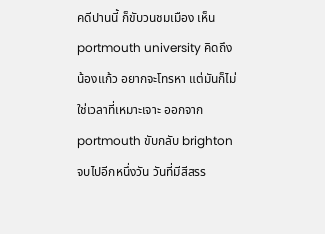คดีปานนี้ ก็ขับวนชมเมือง เห็น portmouth university คิดถึงน้องแก้ว อยากจะโทรหา แต่มันก็ไม่ใช่เวลาที่เหมาะเจาะ ออกจาก portmouth ขับกลับ brighton
จบไปอีกหนึ่งวัน วันที่มีสีสรร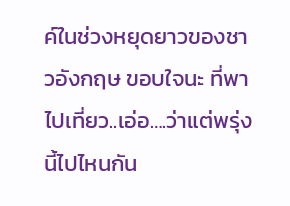ค์ในช่วงหยุดยาวของชาวอังกฤษ ขอบใจนะ ที่พาไปเที่ยว..เอ่อ….ว่าแต่พรุ่งนี้ไปไหนกัน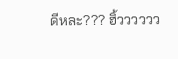ดีหละ??? ฮิ้วววววว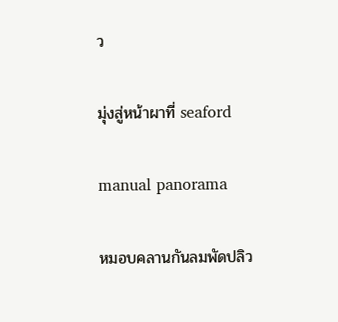ว

มุ่งสู่หน้าผาที่ seaford

manual panorama

หมอบคลานกันลมพัดปลิว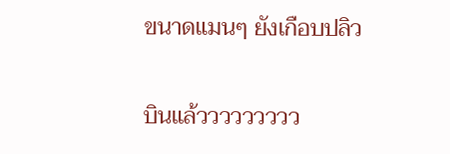ขนาดแมนๆ ยังเกือบปลิว

บินแล้ววววววววว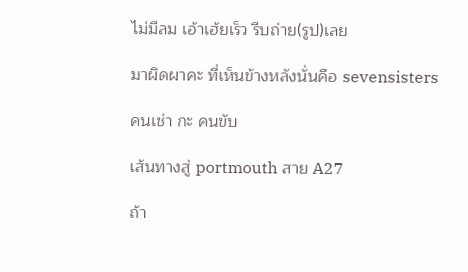ไม่มีลม เอ้าเฮ้ยเร็ว รีบถ่าย(รูป)เลย

มาผิดผาคะ ที่เห็นข้างหลังนั่นคือ sevensisters

คนเช่า กะ คนขับ

เส้นทางสู่ portmouth สาย A27

ถ้า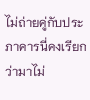ไม่ถ่ายคู่กับประภาคารนี่คงเรียกว่ามาไม่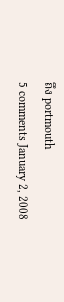ถึง portmouth
5 comments January 2, 2008